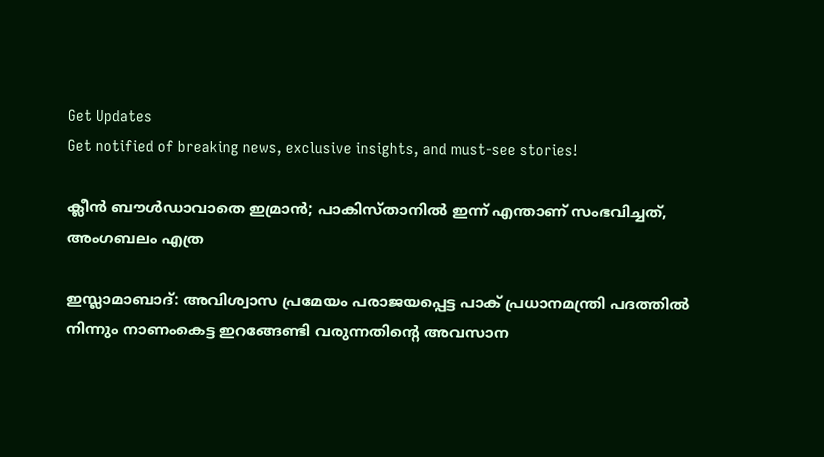Get Updates
Get notified of breaking news, exclusive insights, and must-see stories!

ക്ലീന്‍ ബൗള്‍ഡാവാതെ ഇമ്രാന്‍; പാകിസ്താനില്‍ ഇന്ന് എന്താണ് സംഭവിച്ചത്, അംഗബലം എത്ര

ഇസ്ലാമാബാദ്: അവിശ്വാസ പ്രമേയം പരാജയപ്പെട്ട പാക് പ്രധാനമന്ത്രി പദത്തില്‍ നിന്നും നാണംകെട്ട ഇറങ്ങേണ്ടി വരുന്നതിന്റെ അവസാന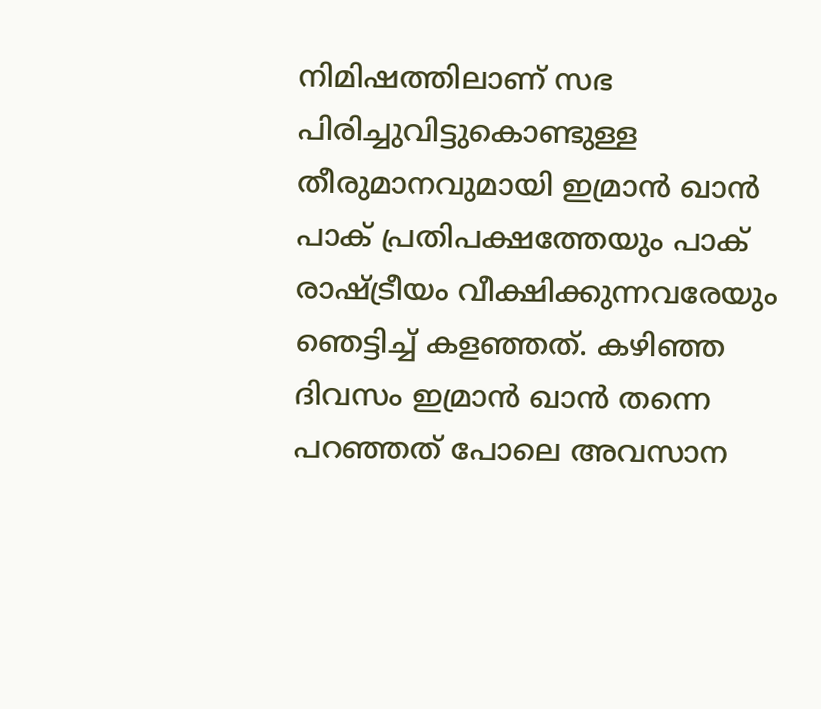നിമിഷത്തിലാണ് സഭ പിരിച്ചുവിട്ടുകൊണ്ടുള്ള തീരുമാനവുമായി ഇമ്രാന്‍ ഖാന്‍ പാക് പ്രതിപക്ഷത്തേയും പാക് രാഷ്ട്രീയം വീക്ഷിക്കുന്നവരേയും ഞെട്ടിച്ച് കളഞ്ഞത്. കഴിഞ്ഞ ദിവസം ഇമ്രാന്‍ ഖാന്‍ തന്നെ പറഞ്ഞത് പോലെ അവസാന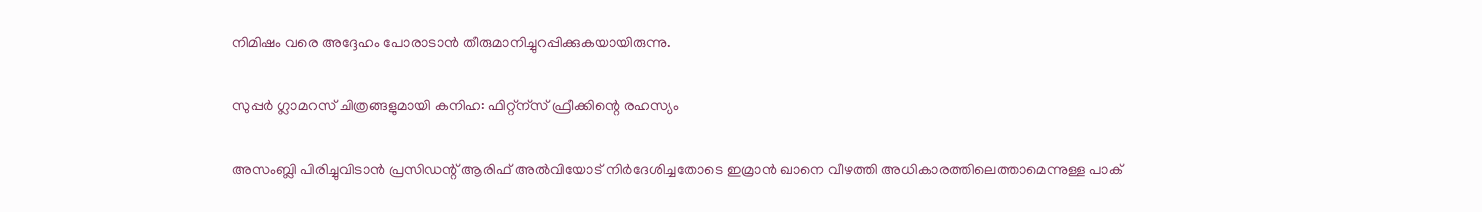നിമിഷം വരെ അദ്ദേഹം പോരാടാന്‍ തീരുമാനിച്ചുറപ്പിക്കുകയായിരുന്നു.

സുപ്പർ ഗ്ലാമറസ് ചിത്രങ്ങളുമായി കനിഹ: ഫിറ്റ്ന്സ് ഫ്രീക്കിന്റെ രഹസ്യം

അസംബ്ലി പിരിച്ചുവിടാൻ പ്രസിഡന്റ് ആരിഫ് അൽവിയോട് നിർദേശിച്ചതോടെ ഇമ്രാന്‍ ഖാനെ വീഴത്തി അധികാരത്തിലെത്താമെന്നുള്ള പാക്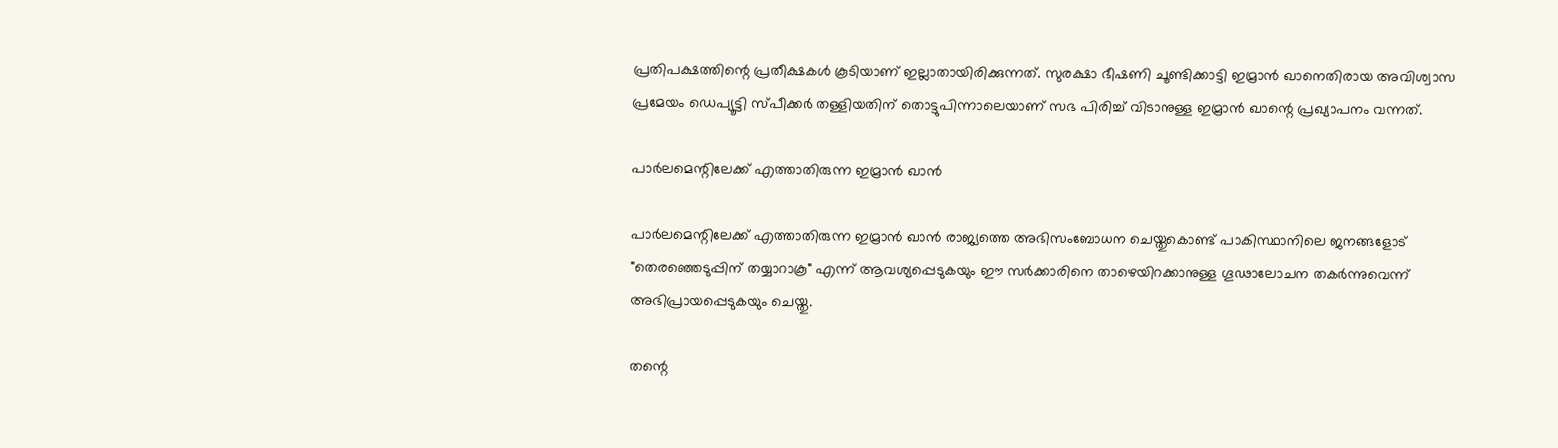പ്രതിപക്ഷത്തിന്റെ പ്രതീക്ഷകള്‍ കൂടിയാണ് ഇല്ലാതായിരിക്കുന്നത്. സുരക്ഷാ ഭീഷണി ചൂണ്ടിക്കാട്ടി ഇമ്രാൻ ഖാനെതിരായ അവിശ്വാസ പ്രമേയം ഡെപ്യൂട്ടി സ്പീക്കർ തള്ളിയതിന് തൊട്ടുപിന്നാലെയാണ് സഭ പിരിച്ച് വിടാനുള്ള ഇമ്രാന്‍ ഖാന്റെ പ്രഖ്യാപനം വന്നത്.

പാർലമെന്റിലേക്ക് എത്താതിരുന്ന ഇമ്രാന്‍ ഖാന്‍

പാർലമെന്റിലേക്ക് എത്താതിരുന്ന ഇമ്രാന്‍ ഖാന്‍ രാജ്യത്തെ അഭിസംബോധന ചെയ്തുകൊണ്ട് പാകിസ്ഥാനിലെ ജനങ്ങളോട് "തെരഞ്ഞെടുപ്പിന് തയ്യാറാകൂ" എന്ന് ആവശ്യപ്പെടുകയും ഈ സർക്കാരിനെ താഴെയിറക്കാനുള്ള ഗൂഢാലോചന തകർന്നുവെന്ന് അഭിപ്രായപ്പെടുകയും ചെയ്തു.

തന്റെ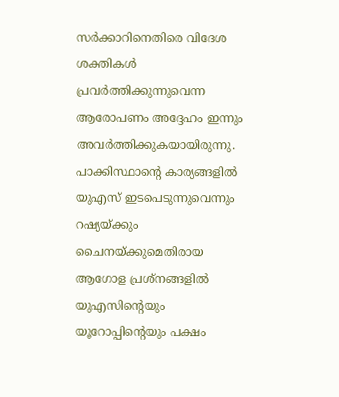സർക്കാറിനെതിരെ വിദേശ ശക്തികള്‍ പ്രവർത്തിക്കുന്നുവെന്ന ആരോപണം അദ്ദേഹം ഇന്നും അവർത്തിക്കുകയായിരുന്നു. പാക്കിസ്ഥാന്റെ കാര്യങ്ങളിൽ യുഎസ് ഇടപെടുന്നുവെന്നും റഷ്യയ്ക്കും ചൈനയ്‌ക്കുമെതിരായ ആഗോള പ്രശ്‌നങ്ങളിൽ യുഎസിന്റെയും യൂറോപ്പിന്റെയും പക്ഷം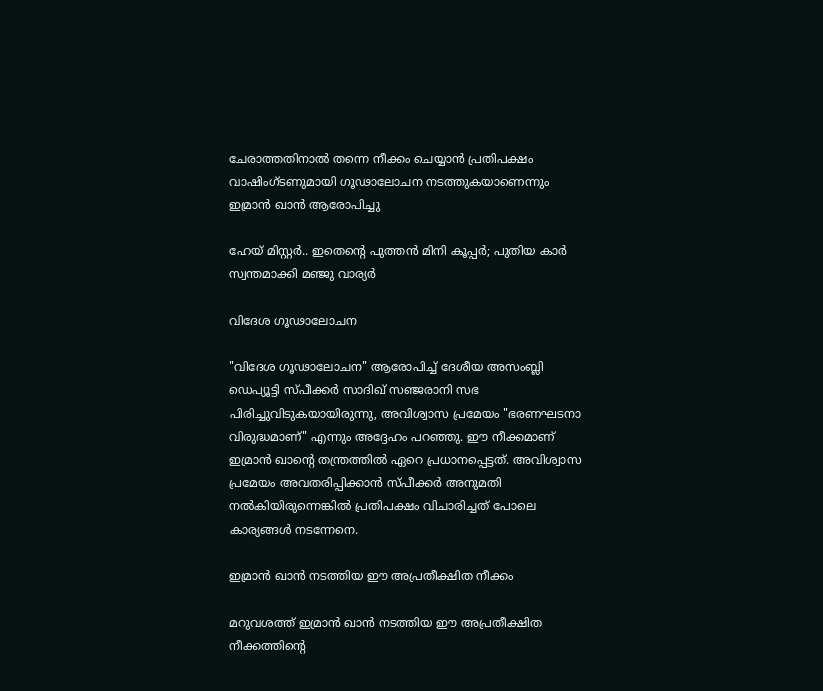ചേരാത്തതിനാൽ തന്നെ നീക്കം ചെയ്യാൻ പ്രതിപക്ഷം വാഷിംഗ്ടണുമായി ഗൂഢാലോചന നടത്തുകയാണെന്നും ഇമ്രാൻ ഖാൻ ആരോപിച്ചു

ഹേയ് മിസ്റ്റർ.. ഇതെന്റെ പുത്തന്‍ മിനി കൂപ്പർ; പുതിയ കാർ സ്വന്തമാക്കി മഞ്ജു വാര്യർ

വിദേശ ഗൂഢാലോചന

"വിദേശ ഗൂഢാലോചന" ആരോപിച്ച് ദേശീയ അസംബ്ലി ഡെപ്യൂട്ടി സ്പീക്കർ സാദിഖ് സഞ്ജരാനി സഭ പിരിച്ചുവിടുകയായിരുന്നു, അവിശ്വാസ പ്രമേയം "ഭരണഘടനാ വിരുദ്ധമാണ്" എന്നും അദ്ദേഹം പറഞ്ഞു. ഈ നീക്കമാണ് ഇമ്രാന്‍ ഖാന്റെ തന്ത്രത്തില്‍ ഏറെ പ്രധാനപ്പെട്ടത്. അവിശ്വാസ പ്രമേയം അവതരിപ്പിക്കാന്‍ സ്പീക്കർ അനുമതി നല്‍കിയിരുന്നെങ്കില്‍ പ്രതിപക്ഷം വിചാരിച്ചത് പോലെ കാര്യങ്ങള്‍ നടന്നേനെ.

ഇമ്രാന്‍ ഖാന്‍ നടത്തിയ ഈ അപ്രതീക്ഷിത നീക്കം

മറുവശത്ത് ഇമ്രാന്‍ ഖാന്‍ നടത്തിയ ഈ അപ്രതീക്ഷിത നീക്കത്തിന്റെ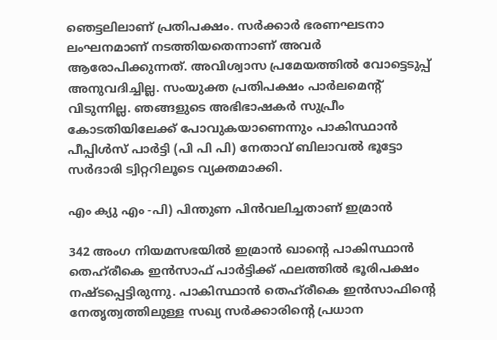ഞെട്ടലിലാണ് പ്രതിപക്ഷം. സർക്കാർ ഭരണഘടനാ ലംഘനമാണ് നടത്തിയതെന്നാണ് അവർ ആരോപിക്കുന്നത്. അവിശ്വാസ പ്രമേയത്തിൽ വോട്ടെടുപ്പ് അനുവദിച്ചില്ല. സംയുക്ത പ്രതിപക്ഷം പാർലമെന്റ് വിടുന്നില്ല. ഞങ്ങളുടെ അഭിഭാഷകർ സുപ്രീം കോടതിയിലേക്ക് പോവുകയാണെന്നും പാകിസ്ഥാൻ പീപ്പിൾസ് പാർട്ടി (പി പി പി) നേതാവ് ബിലാവൽ ഭൂട്ടോ സർദാരി ട്വിറ്ററിലൂടെ വ്യക്തമാക്കി.

എം ക്യു എം -പി) പിന്തുണ പിന്‍വലിച്ചതാണ് ഇമ്രാന്‍

342 അംഗ നിയമസഭയിൽ ഇമ്രാൻ ഖാന്റെ പാകിസ്ഥാൻ തെഹ്‌രീകെ ഇൻസാഫ് പാർട്ടിക്ക് ഫലത്തിൽ ഭൂരിപക്ഷം നഷ്ടപ്പെട്ടിരുന്നു. പാകിസ്ഥാൻ തെഹ്‌രീകെ ഇൻസാഫിന്റെ നേതൃത്വത്തിലുള്ള സഖ്യ സർക്കാരിന്റെ പ്രധാന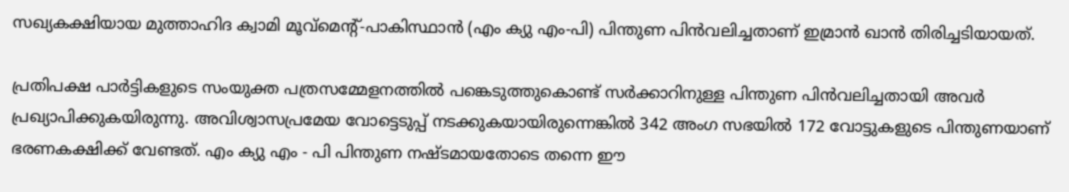സഖ്യകക്ഷിയായ മുത്താഹിദ ക്വാമി മൂവ്‌മെന്റ്-പാകിസ്ഥാൻ (എം ക്യു എം-പി) പിന്തുണ പിന്‍വലിച്ചതാണ് ഇമ്രാന്‍ ഖാന്‍ തിരിച്ചടിയായത്.

പ്രതിപക്ഷ പാർട്ടികളുടെ സംയുക്ത പത്രസമ്മേളനത്തിൽ പങ്കെടുത്തുകൊണ്ട് സർക്കാറിനുള്ള പിന്തുണ പിന്‍വലിച്ചതായി അവർ പ്രഖ്യാപിക്കുകയിരുന്നു. അവിശ്വാസപ്രമേയ വോട്ടെടുപ്പ് നടക്കുകയായിരുന്നെങ്കില്‍ 342 അംഗ സഭയില്‍ 172 വോട്ടുകളുടെ പിന്തുണയാണ് ഭരണകക്ഷിക്ക് വേണ്ടത്. എം ക്യു എം - പി പിന്തുണ നഷ്ടമായതോടെ തന്നെ ഈ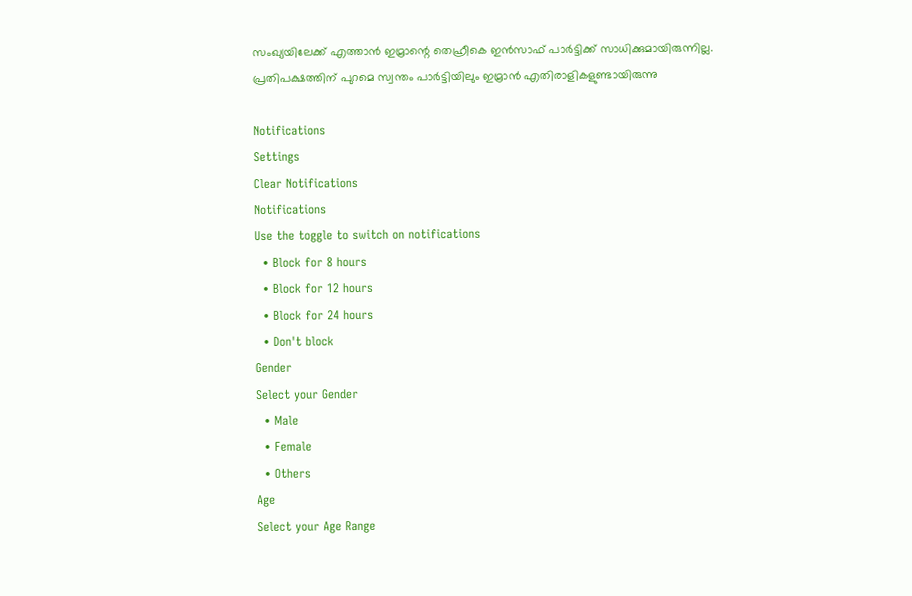സംഖ്യയിലേക്ക് എത്താന്‍ ഇമ്രാന്റെ തെഹ്രീകെ ഇന്‍സാഫ് പാർട്ടിക്ക് സാധിക്കുമായിരുന്നില്ല. പ്രതിപക്ഷത്തിന് പുറമെ സ്വന്തം പാർട്ടിയിലും ഇമ്രാന്‍ എതിരാളികളുണ്ടായിരുന്നു

Notifications
Settings
Clear Notifications
Notifications
Use the toggle to switch on notifications
  • Block for 8 hours
  • Block for 12 hours
  • Block for 24 hours
  • Don't block
Gender
Select your Gender
  • Male
  • Female
  • Others
Age
Select your Age Range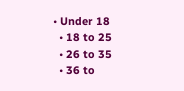• Under 18
  • 18 to 25
  • 26 to 35
  • 36 to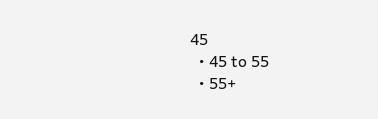45
  • 45 to 55
  • 55+